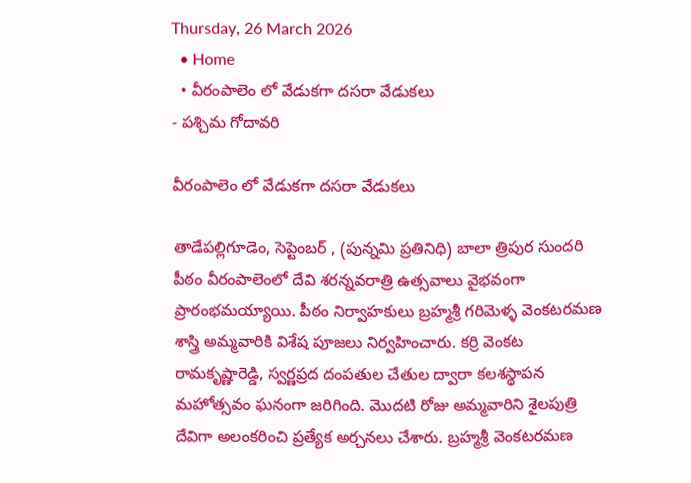Thursday, 26 March 2026
  • Home
  • వీరంపాలెం లో వేడుకగా దసరా వేడుకలు
- పశ్చిమ గోదావరి

వీరంపాలెం లో వేడుకగా దసరా వేడుకలు

తాడేపల్లిగూడెం, సెప్టెంబర్ , (పున్నమి ప్రతినిధి) బాలా త్రిపుర సుందరి పీఠం వీరంపాలెంలో దేవి శరన్నవరాత్రి ఉత్సవాలు వైభవంగా ప్రారంభమయ్యాయి. పీఠం నిర్వాహకులు బ్రహ్మశ్రీ గరిమెళ్ళ వెంకటరమణ శాస్త్రి అమ్మవారికి విశేష పూజలు నిర్వహించారు. కర్రి వెంకట రామకృష్ణారెడ్డి, స్వర్ణప్రద దంపతుల చేతుల ద్వారా కలశస్థాపన మహోత్సవం ఘనంగా జరిగింది. మొదటి రోజు అమ్మవారిని శైలపుత్రి దేవిగా అలంకరించి ప్రత్యేక అర్చనలు చేశారు. బ్రహ్మశ్రీ వెంకటరమణ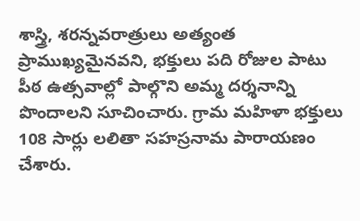శాస్త్రి, శరన్నవరాత్రులు అత్యంత ప్రాముఖ్యమైనవని, భక్తులు పది రోజుల పాటు పీఠ ఉత్సవాల్లో పాల్గొని అమ్మ దర్శనాన్ని పొందాలని సూచించారు. గ్రామ మహిళా భక్తులు 108 సార్లు లలితా సహస్రనామ పారాయణం చేశారు.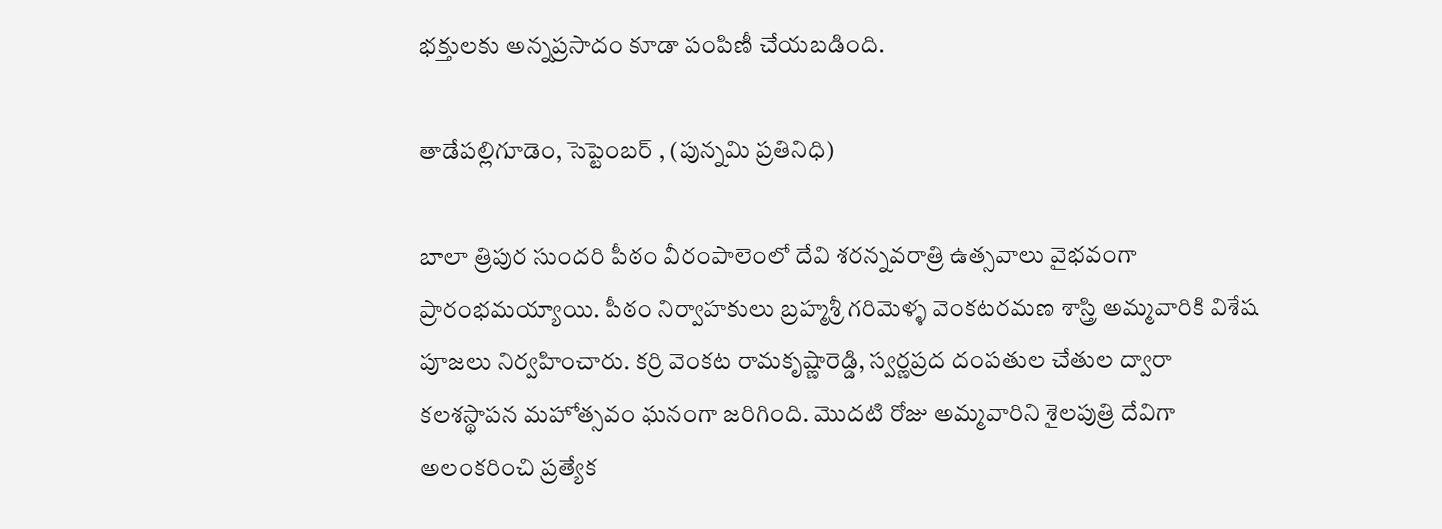భక్తులకు అన్నప్రసాదం కూడా పంపిణీ చేయబడింది.

తాడేపల్లిగూడెం, సెప్టెంబర్ , (పున్నమి ప్రతినిధి)

బాలా త్రిపుర సుందరి పీఠం వీరంపాలెంలో దేవి శరన్నవరాత్రి ఉత్సవాలు వైభవంగా ప్రారంభమయ్యాయి. పీఠం నిర్వాహకులు బ్రహ్మశ్రీ గరిమెళ్ళ వెంకటరమణ శాస్త్రి అమ్మవారికి విశేష పూజలు నిర్వహించారు. కర్రి వెంకట రామకృష్ణారెడ్డి, స్వర్ణప్రద దంపతుల చేతుల ద్వారా కలశస్థాపన మహోత్సవం ఘనంగా జరిగింది. మొదటి రోజు అమ్మవారిని శైలపుత్రి దేవిగా అలంకరించి ప్రత్యేక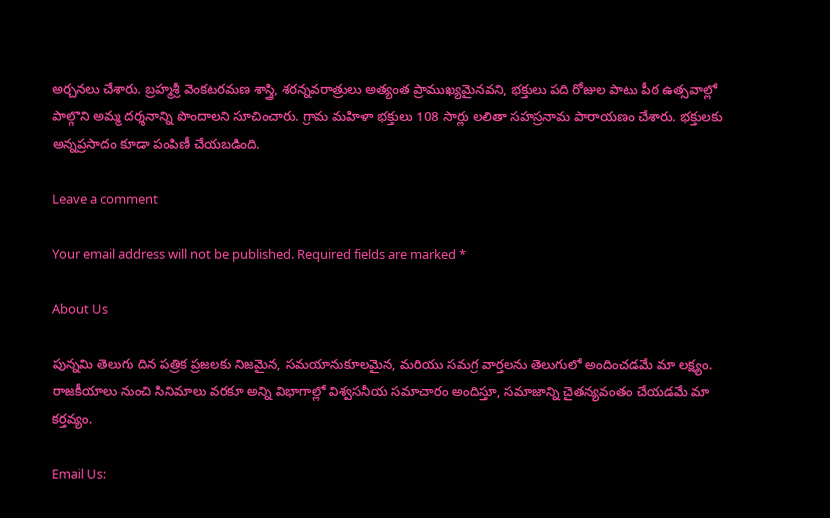అర్చనలు చేశారు. బ్రహ్మశ్రీ వెంకటరమణ శాస్త్రి, శరన్నవరాత్రులు అత్యంత ప్రాముఖ్యమైనవని, భక్తులు పది రోజుల పాటు పీఠ ఉత్సవాల్లో పాల్గొని అమ్మ దర్శనాన్ని పొందాలని సూచించారు. గ్రామ మహిళా భక్తులు 108 సార్లు లలితా సహస్రనామ పారాయణం చేశారు. భక్తులకు అన్నప్రసాదం కూడా పంపిణీ చేయబడింది.

Leave a comment

Your email address will not be published. Required fields are marked *

About Us

పున్నమి తెలుగు దిన పత్రిక ప్రజలకు నిజమైన, సమయానుకూలమైన, మరియు సమగ్ర వార్తలను తెలుగులో అందించడమే మా లక్ష్యం.
రాజకీయాలు నుంచి సినిమాలు వరకూ అన్ని విభాగాల్లో విశ్వసనీయ సమాచారం అందిస్తూ, సమాజాన్ని చైతన్యవంతం చేయడమే మా కర్తవ్యం.

Email Us: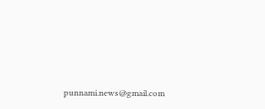punnami.news@gmail.com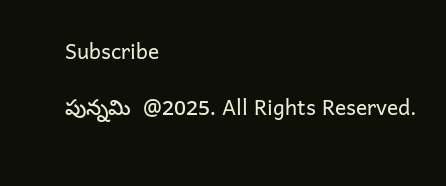Subscribe

పున్నమి  @2025. All Rights Reserved.